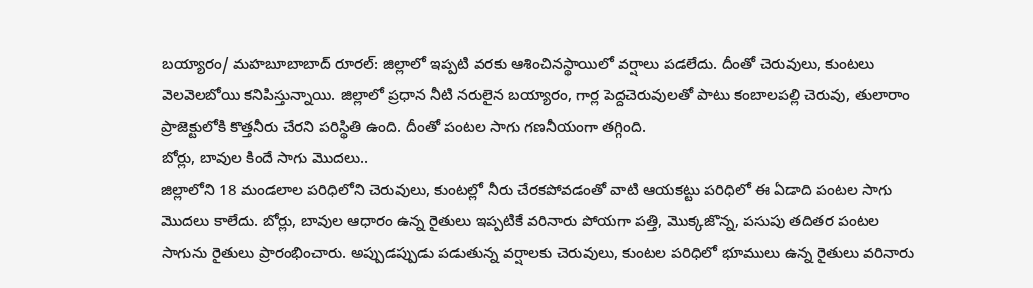బయ్యారం/ మహబూబాబాద్ రూరల్: జిల్లాలో ఇప్పటి వరకు ఆశించినస్థాయిలో వర్షాలు పడలేదు. దీంతో చెరువులు, కుంటలు వెలవెలబోయి కనిపిస్తున్నాయి. జిల్లాలో ప్రధాన నీటి నరులైన బయ్యారం, గార్ల పెద్దచెరువులతో పాటు కంబాలపల్లి చెరువు, తులారాం ప్రాజెక్టులోకి కొత్తనీరు చేరని పరిస్థితి ఉంది. దీంతో పంటల సాగు గణనీయంగా తగ్గింది.
బోర్లు, బావుల కిందే సాగు మొదలు..
జిల్లాలోని 18 మండలాల పరిధిలోని చెరువులు, కుంటల్లో నీరు చేరకపోవడంతో వాటి ఆయకట్టు పరిధిలో ఈ ఏడాది పంటల సాగు మొదలు కాలేదు. బోర్లు, బావుల ఆధారం ఉన్న రైతులు ఇప్పటికే వరినారు పోయగా పత్తి, మొక్కజొన్న, పసుపు తదితర పంటల సాగును రైతులు ప్రారంభించారు. అప్పుడప్పుడు పడుతున్న వర్షాలకు చెరువులు, కుంటల పరిధిలో భూములు ఉన్న రైతులు వరినారు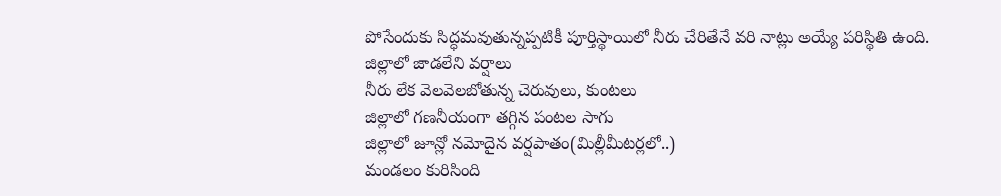పోసేందుకు సిద్ధమవుతున్నప్పటికీ పూర్తిస్థాయిలో నీరు చేరితేనే వరి నాట్లు అయ్యే పరిస్థితి ఉంది.
జిల్లాలో జాడలేని వర్షాలు
నీరు లేక వెలవెలబోతున్న చెరువులు, కుంటలు
జిల్లాలో గణనీయంగా తగ్గిన పంటల సాగు
జిల్లాలో జూన్లో నమోదైన వర్షపాతం(మిల్లీమీటర్లలో..)
మండలం కురిసింది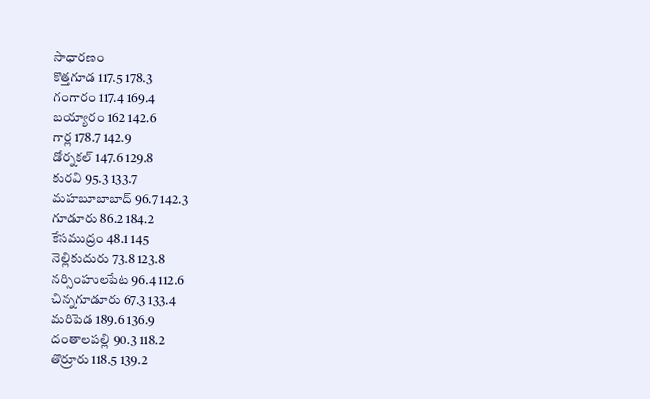సాధారణం
కొత్తగూడ 117.5 178.3
గంగారం 117.4 169.4
బయ్యారం 162 142.6
గార్ల 178.7 142.9
డోర్నకల్ 147.6 129.8
కురవి 95.3 133.7
మహబూబాబాద్ 96.7 142.3
గూడూరు 86.2 184.2
కేసముద్రం 48.1 145
నెల్లికుదురు 73.8 123.8
నర్సింహులపేట 96.4 112.6
చిన్నగూడూరు 67.3 133.4
మరిపెడ 189.6 136.9
దంతాలపల్లి 90.3 118.2
తొర్రూరు 118.5 139.2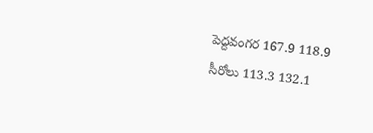పెద్దవంగర 167.9 118.9
సీరోలు 113.3 132.1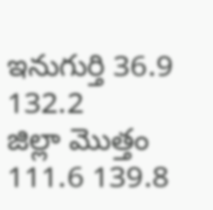ఇనుగుర్తి 36.9 132.2
జిల్లా మొత్తం 111.6 139.8